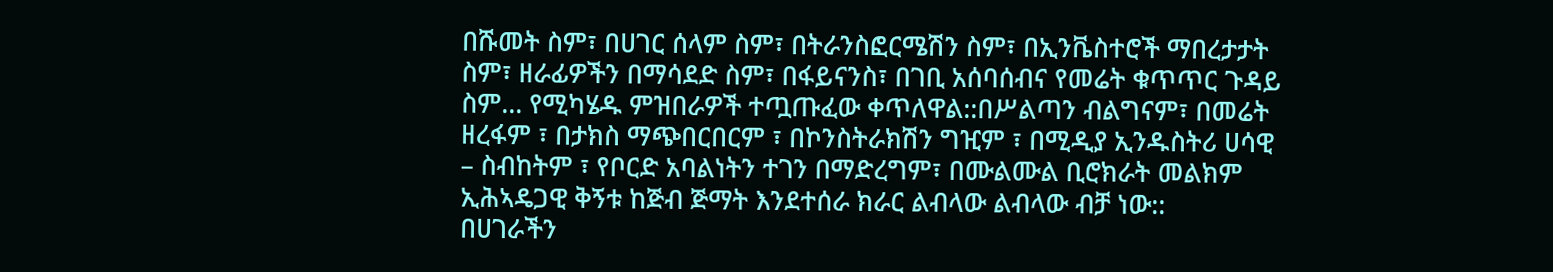በሹመት ስም፣ በሀገር ሰላም ስም፣ በትራንስፎርሜሽን ስም፣ በኢንቬስተሮች ማበረታታት ስም፣ ዘራፊዎችን በማሳደድ ስም፣ በፋይናንስ፣ በገቢ አሰባሰብና የመሬት ቁጥጥር ጉዳይ ስም… የሚካሄዱ ምዝበራዎች ተጧጡፈው ቀጥለዋል::በሥልጣን ብልግናም፣ በመሬት ዘረፋም ፣ በታክስ ማጭበርበርም ፣ በኮንስትራክሽን ግዢም ፣ በሚዲያ ኢንዱስትሪ ሀሳዊ – ስብከትም ፣ የቦርድ አባልነትን ተገን በማድረግም፣ በሙልሙል ቢሮክራት መልክም ኢሕኣዴጋዊ ቅኝቱ ከጅብ ጅማት እንደተሰራ ክራር ልብላው ልብላው ብቻ ነው::
በሀገራችን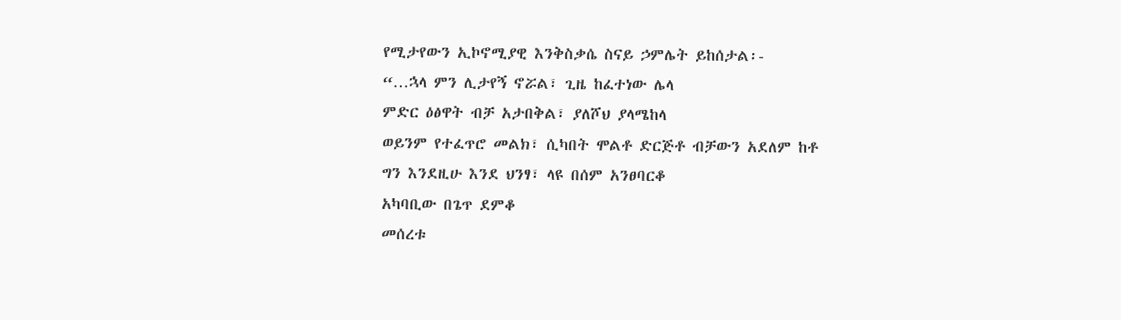የሚታየውን ኢኮኖሚያዊ እንቅስቃሴ ስናይ ኃምሌት ይከሰታል፡-
“…ኋላ ምን ሊታየኝ ኖሯል፣ ጊዜ ከፈተነው ሌላ
ምድር ዕፅዋት ብቻ አታበቅል፣ ያለሾህ ያላሜከላ
ወይንም የተፈጥሮ መልክ፣ ሲካበት ሞልቶ ድርጅቶ ብቻውን አደለም ከቶ
ግን እንደዚሁ እንደ ህንፃ፣ ላዩ በሰም አንፀባርቆ
አካባቢው በጌጥ ደምቆ
መሰረቱ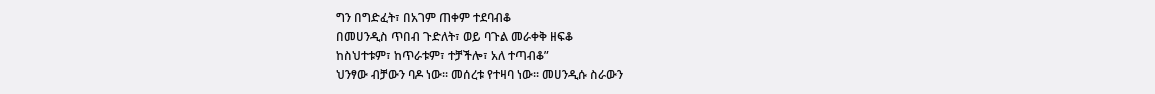ግን በግድፈት፣ በአገም ጠቀም ተደባብቆ
በመሀንዲስ ጥበብ ጉድለት፣ ወይ ባጉል መራቀቅ ዘፍቆ
ከስህተቱም፣ ከጥራቱም፣ ተቻችሎ፣ አለ ተጣብቆ”
ህንፃው ብቻውን ባዶ ነው፡፡ መሰረቱ የተዛባ ነው፡፡ መሀንዲሱ ስራውን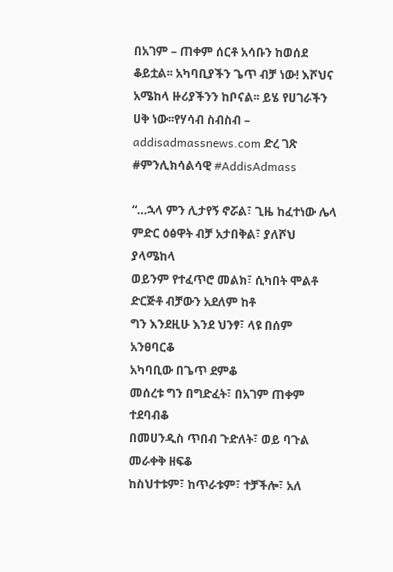በአገም – ጠቀም ሰርቶ አሳቡን ከወሰደ ቆይቷል፡፡ አካባቢያችን ጌጥ ብቻ ነው! እሾህና አሜከላ ዙሪያችንን ከቦናል፡፡ ይሄ የሀገራችን ሀቅ ነው፡፡የሃሳብ ስብስብ – addisadmassnews.com ድረ ገጽ #ምንሊክሳልሳዊ #AddisAdmass

“…ኋላ ምን ሊታየኝ ኖሯል፣ ጊዜ ከፈተነው ሌላ
ምድር ዕፅዋት ብቻ አታበቅል፣ ያለሾህ ያላሜከላ
ወይንም የተፈጥሮ መልክ፣ ሲካበት ሞልቶ ድርጅቶ ብቻውን አደለም ከቶ
ግን እንደዚሁ እንደ ህንፃ፣ ላዩ በሰም አንፀባርቆ
አካባቢው በጌጥ ደምቆ
መሰረቱ ግን በግድፈት፣ በአገም ጠቀም ተደባብቆ
በመሀንዲስ ጥበብ ጉድለት፣ ወይ ባጉል መራቀቅ ዘፍቆ
ከስህተቱም፣ ከጥራቱም፣ ተቻችሎ፣ አለ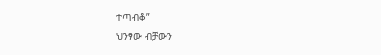ተጣብቆ”
ህንፃው ብቻውን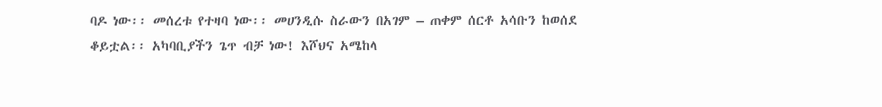ባዶ ነው፡፡ መሰረቱ የተዛባ ነው፡፡ መሀንዲሱ ስራውን በአገም – ጠቀም ሰርቶ አሳቡን ከወሰደ ቆይቷል፡፡ አካባቢያችን ጌጥ ብቻ ነው! እሾህና አሜከላ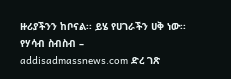ዙሪያችንን ከቦናል፡፡ ይሄ የሀገራችን ሀቅ ነው፡፡የሃሳብ ስብስብ – addisadmassnews.com ድረ ገጽ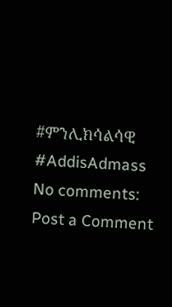#ምንሊክሳልሳዊ #AddisAdmass
No comments:
Post a Comment